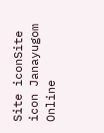Site iconSite icon Janayugom Online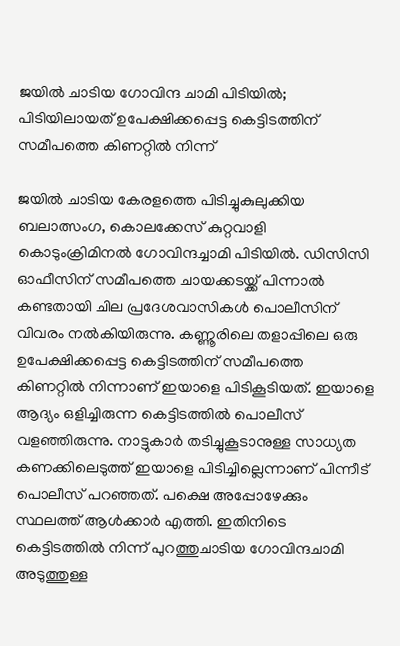ജയിൽ ചാടിയ ഗോവിന്ദ ചാമി പിടിയിൽ; പിടിയിലായത് ഉപേക്ഷിക്കപ്പെട്ട കെട്ടിടത്തിന് സമീപത്തെ കിണറ്റിൽ നിന്ന്

ജയിൽ ചാടിയ കേരളത്തെ പിടിച്ചുകുലുക്കിയ ബലാത്സംഗ, കൊലക്കേസ് കുറ്റവാളി കൊടുംക്രിമിനൽ ഗോവിന്ദച്ചാമി പിടിയിൽ. ഡിസിസി ഓഫീസിന് സമീപത്തെ ചായക്കടയ്ക്ക് പിന്നാല്‍ കണ്ടതായി ചില പ്രദേശവാസികള്‍ പൊലീസിന് വിവരം നൽകിയിരുന്നു. കണ്ണൂരിലെ തളാപ്പിലെ ഒരു ഉപേക്ഷിക്കപ്പെട്ട കെട്ടിടത്തിന് സമീപത്തെ കിണറ്റിൽ നിന്നാണ് ഇയാളെ പിടികൂടിയത്. ഇയാളെ ആദ്യം ഒളിച്ചിരുന്ന കെട്ടിടത്തിൽ പൊലീസ് വളഞ്ഞിരുന്നു. നാട്ടുകാർ തടിച്ചുകൂടാനുള്ള സാധ്യത കണക്കിലെടുത്ത് ഇയാളെ പിടിച്ചില്ലെന്നാണ് പിന്നീട് പൊലീസ് പറഞ്ഞത്. പക്ഷെ അപ്പോഴേക്കും സ്ഥലത്ത് ആൾക്കാർ എത്തി. ഇതിനിടെ കെട്ടിടത്തിൽ നിന്ന് പുറത്തുചാടിയ ഗോവിന്ദചാമി അടുത്തുള്ള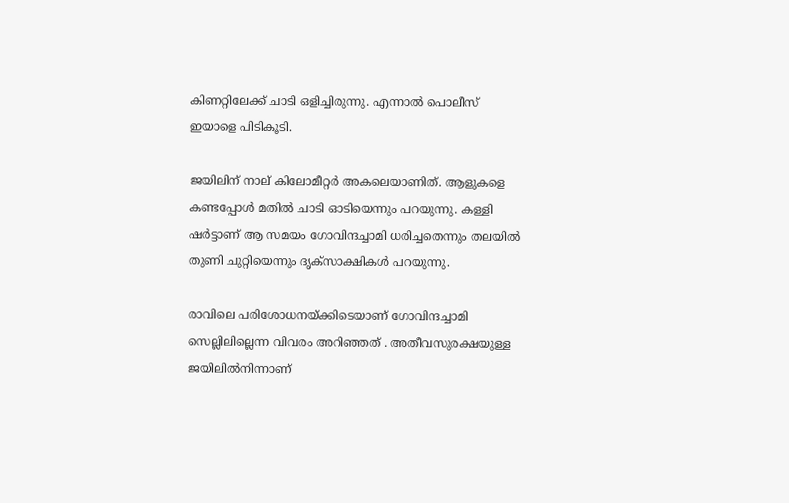കിണറ്റിലേക്ക് ചാടി ഒളിച്ചിരുന്നു. എന്നാൽ പൊലീസ് ഇയാളെ പിടികൂടി.

ജയിലിന് നാല് കിലോമീറ്റര്‍ അകലെയാണിത്. ആളുകളെ കണ്ടപ്പോള്‍ മതില്‍ ചാടി ഓടിയെന്നും പറയുന്നു. കള്ളി ഷര്‍ട്ടാണ് ആ സമയം ഗോവിന്ദച്ചാമി ധരിച്ചതെന്നും തലയില്‍ തുണി ചുറ്റിയെന്നും ദൃക്‌സാക്ഷികള്‍ പറയുന്നു.

രാവിലെ പരിശോധനയ്ക്കിടെയാണ് ഗോവിന്ദച്ചാമി സെല്ലിലില്ലെന്ന വിവരം അറിഞ്ഞത് . അതീവസുരക്ഷയുള്ള ജയിലില്‍നിന്നാണ്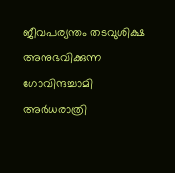ജീവപര്യന്തം തടവുശിക്ഷ അനുഭവിക്കുന്ന ഗോവിന്ദച്ചാമി അര്‍ധരാത്രി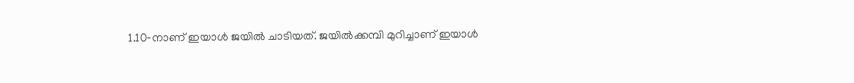1.10‑നാണ് ഇയാള്‍ ജയില്‍ ചാടിയത്. ജയില്‍ക്കമ്പി മുറിച്ചാണ് ഇയാള്‍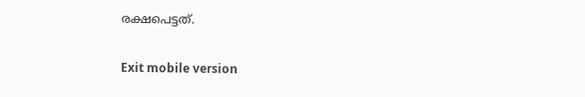രക്ഷപെട്ടത്.

Exit mobile version